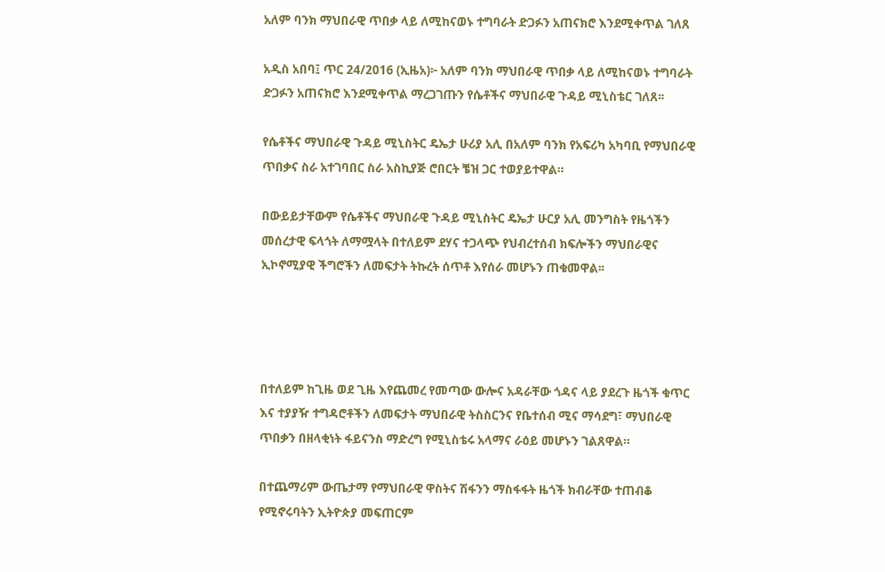አለም ባንክ ማህበራዊ ጥበቃ ላይ ለሚከናወኑ ተግባራት ድጋፉን አጠናክሮ እንደሚቀጥል ገለጸ

አዲስ አበባ፤ ጥር 24/2016 (ኢዜአ)፦ አለም ባንክ ማህበራዊ ጥበቃ ላይ ለሚከናወኑ ተግባራት ድጋፉን አጠናክሮ እንደሚቀጥል ማረጋገጡን የሴቶችና ማህበራዊ ጉዳይ ሚኒስቴር ገለጸ፡፡

የሴቶችና ማህበራዊ ጉዳይ ሚኒስትር ዴኤታ ሁሪያ አሊ በአለም ባንክ የአፍሪካ አካባቢ የማህበራዊ ጥበቃና ስራ አተገባበር ስራ አስኪያጅ ሮበርት ቼዝ ጋር ተወያይተዋል።

በውይይታቸውም የሴቶችና ማህበራዊ ጉዳይ ሚኒስትር ዴኤታ ሁርያ አሊ መንግስት የዜጎችን መሰረታዊ ፍላጎት ለማሟላት በተለይም ደሃና ተጋላጭ የህብረተሰብ ክፍሎችን ማህበራዊና ኢኮኖሚያዊ ችግሮችን ለመፍታት ትኩረት ሰጥቶ እየሰራ መሆኑን ጠቁመዋል፡፡




በተለይም ከጊዜ ወደ ጊዜ እየጨመረ የመጣው ውሎና አዳራቸው ጎዳና ላይ ያደረጉ ዜጎች ቁጥር እና ተያያዥ ተግዳሮቶችን ለመፍታት ማህበራዊ ትስስርንና የቤተሰብ ሚና ማሳደግ፣ ማህበራዊ ጥበቃን በዘላቂነት ፋይናንስ ማድረግ የሚኒስቴሩ አላማና ራዕይ መሆኑን ገልጸዋል።

በተጨማሪም ውጤታማ የማህበራዊ ዋስትና ሽፋንን ማስፋፋት ዜጎች ክብራቸው ተጠብቆ የሚኖሩባትን ኢትዮጵያ መፍጠርም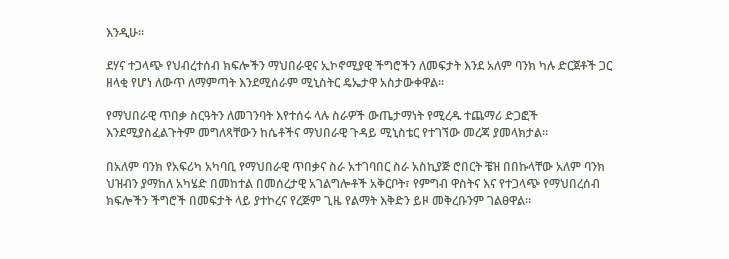እንዲሁ፡፡

ደሃና ተጋላጭ የህብረተሰብ ክፍሎችን ማህበራዊና ኢኮኖሚያዊ ችግሮችን ለመፍታት እንደ አለም ባንክ ካሉ ድርጀቶች ጋር ዘላቂ የሆነ ለውጥ ለማምጣት እንደሚሰራም ሚኒስትር ዴኤታዋ አስታውቀዋል፡፡

የማህበራዊ ጥበቃ ስርዓትን ለመገንባት እየተሰሩ ላሉ ስራዎች ውጤታማነት የሚረዱ ተጨማሪ ድጋፎች እንደሚያስፈልጉትም መግለጻቸውን ከሴቶችና ማህበራዊ ጉዳይ ሚኒስቴር የተገኘው መረጃ ያመላክታል።

በአለም ባንክ የአፍሪካ አካባቢ የማህበራዊ ጥበቃና ስራ አተገባበር ስራ አስኪያጅ ሮበርት ቼዝ በበኩላቸው አለም ባንክ ህዝብን ያማከለ አካሄድ በመከተል በመሰረታዊ አገልግሎቶች አቅርቦት፣ የምግብ ዋስትና እና የተጋላጭ የማህበረሰብ ክፍሎችን ችግሮች በመፍታት ላይ ያተኮረና የረጅም ጊዜ የልማት እቅድን ይዞ መቅረቡንም ገልፀዋል፡፡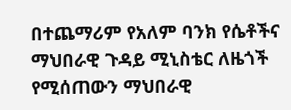በተጨማሪም የአለም ባንክ የሴቶችና ማህበራዊ ጉዳይ ሚኒስቴር ለዜጎች የሚሰጠውን ማህበራዊ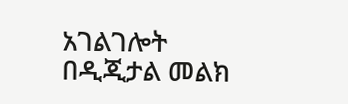አገልገሎት በዲጂታል መልክ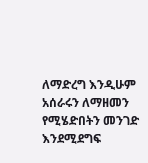ለማድረግ እንዲሁም አሰራሩን ለማዘመን የሚሄድበትን መንገድ እንደሚደግፍ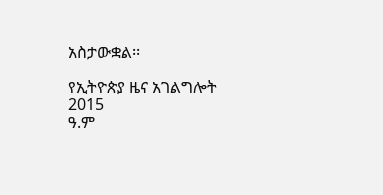አስታውቋል፡፡

የኢትዮጵያ ዜና አገልግሎት
2015
ዓ.ም